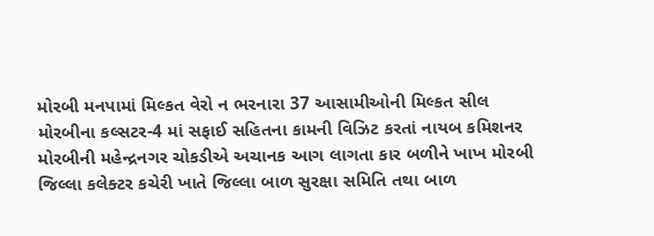મોરબી મનપામાં મિલ્કત વેરો ન ભરનારા 37 આસામીઓની મિલ્કત સીલ મોરબીના કલ્સટર-4 માં સફાઈ સહિતના કામની વિઝિટ કરતાં નાયબ કમિશનર મોરબીની મહેન્દ્રનગર ચોકડીએ અચાનક આગ લાગતા કાર બળીને ખાખ મોરબી જિલ્લા કલેક્ટર કચેરી ખાતે જિલ્લા બાળ સુરક્ષા સમિતિ તથા બાળ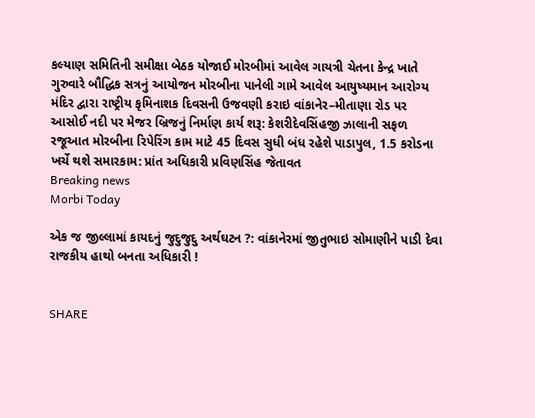કલ્યાણ સમિતિની સમીક્ષા બેઠક યોજાઈ મોરબીમાં આવેલ ગાયત્રી ચેતના કેન્દ્ર ખાતે ગુરુવારે બૌદ્ધિક સત્રનું આયોજન મોરબીના પાનેલી ગામે આવેલ આયુષ્યમાન આરોગ્ય મંદિર દ્વારા રાષ્ટ્રીય કૃમિનાશક દિવસની ઉજવણી કરાઇ વાંકાનેર–મીતાણા રોડ પર આસોઈ નદી પર મેજર બ્રિજનું નિર્માણ કાર્ય શરૂ: કેશરીદેવસિંહજી ઝાલાની સફળ રજૂઆત મોરબીના રિપેરિંગ કામ માટે 45 દિવસ સુધી બંધ રહેશે પાડાપુલ, 1.5 કરોડના ખર્ચે થશે સમારકામ: પ્રાંત અધિકારી પ્રવિણસિંહ જેતાવત
Breaking news
Morbi Today

એક જ જીલ્લામાં કાયદનું જુદુજુદુ અર્થઘટન ?: વાંકાનેરમાં જીતુભાઇ સોમાણીને પાડી દેવા રાજકીય હાથો બનતા અધિકારી !


SHARE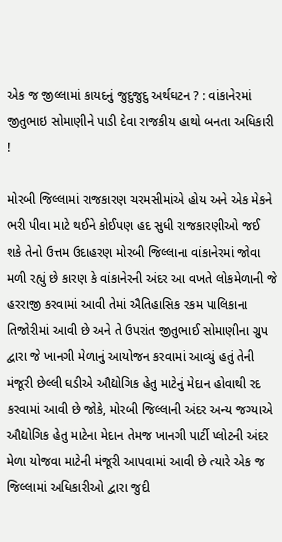એક જ જીલ્લામાં કાયદનું જુદુજુદુ અર્થઘટન ? : વાંકાનેરમાં જીતુભાઇ સોમાણીને પાડી દેવા રાજકીય હાથો બનતા અધિકારી !

મોરબી જિલ્લામાં રાજકારણ ચરમસીમાંએ હોય અને એક મેકને ભરી પીવા માટે થઈને કોઈપણ હદ સુધી રાજકારણીઓ જઈ શકે તેનો ઉત્તમ ઉદાહરણ મોરબી જિલ્લાના વાંકાનેરમાં જોવા મળી રહ્યું છે કારણ કે વાંકાનેરની અંદર આ વખતે લોકમેળાની જે હરરાજી કરવામાં આવી તેમાં ઐતિહાસિક રકમ પાલિકાના તિજોરીમાં આવી છે અને તે ઉપરાંત જીતુભાઈ સોમાણીના ગ્રુપ દ્વારા જે ખાનગી મેળાનું આયોજન કરવામાં આવ્યું હતું તેની મંજૂરી છેલ્લી ઘડીએ ઔદ્યોગિક હેતુ માટેનું મેદાન હોવાથી રદ કરવામાં આવી છે જોકે, મોરબી જિલ્લાની અંદર અન્ય જગ્યાએ ઔદ્યોગિક હેતુ માટેના મેદાન તેમજ ખાનગી પાર્ટી પ્લોટની અંદર મેળા યોજવા માટેની મંજૂરી આપવામાં આવી છે ત્યારે એક જ જિલ્લામાં અધિકારીઓ દ્વારા જુદી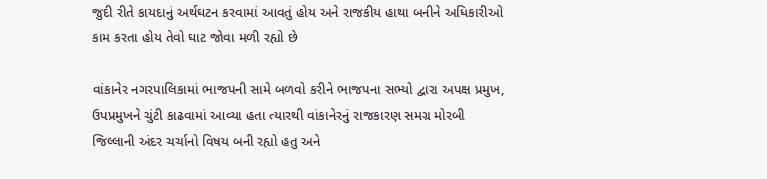જુદી રીતે કાયદાનું અર્થઘટન કરવામાં આવતું હોય અને રાજકીય હાથા બનીને અધિકારીઓ કામ કરતા હોય તેવો ઘાટ જોવા મળી રહ્યો છે

વાંકાનેર નગરપાલિકામાં ભાજપની સામે બળવો કરીને ભાજપના સભ્યો દ્વારા અપક્ષ પ્રમુખ, ઉપપ્રમુખને ચુંટી કાઢવામાં આવ્યા હતા ત્યારથી વાંકાનેરનું રાજકારણ સમગ્ર મોરબી જિલ્લાની અંદર ચર્ચાનો વિષય બની રહ્યો હતુ અને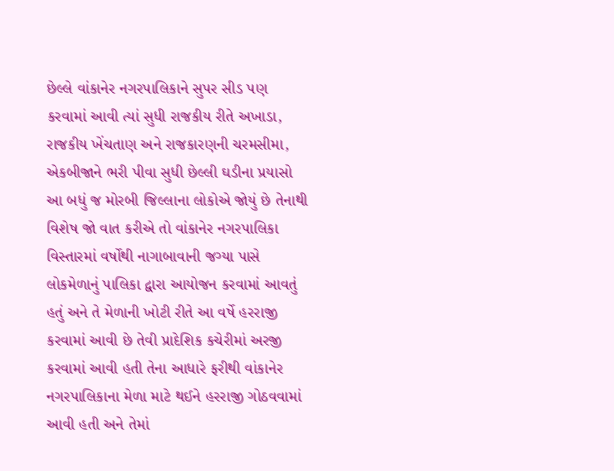છેલ્લે વાંકાનેર નગરપાલિકાને સુપર સીડ પણ કરવામાં આવી ત્યાં સુધી રાજકીય રીતે અખાડા, રાજકીય ખેંચતાણ અને રાજકારણની ચરમસીમા, એકબીજાને ભરી પીવા સુધી છેલ્લી ઘડીના પ્રયાસો આ બધું જ મોરબી જિલ્લાના લોકોએ જોયું છે તેનાથી વિશેષ જો વાત કરીએ તો વાંકાનેર નગરપાલિકા વિસ્તારમાં વર્ષોથી નાગાબાવાની જગ્યા પાસે લોકમેળાનું પાલિકા દ્વારા આયોજન કરવામાં આવતું હતું અને તે મેળાની ખોટી રીતે આ વર્ષે હરરાજી કરવામાં આવી છે તેવી પ્રાદેશિક કચેરીમાં અરજી કરવામાં આવી હતી તેના આધારે ફરીથી વાંકાનેર નગરપાલિકાના મેળા માટે થઈને હરરાજી ગોઠવવામાં આવી હતી અને તેમાં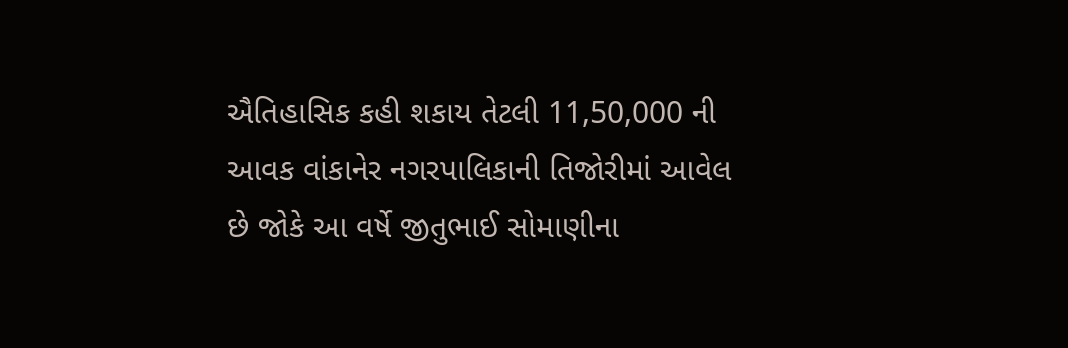ઐતિહાસિક કહી શકાય તેટલી 11,50,000 ની આવક વાંકાનેર નગરપાલિકાની તિજોરીમાં આવેલ છે જોકે આ વર્ષે જીતુભાઈ સોમાણીના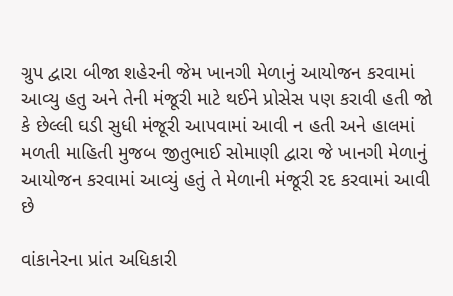ગ્રુપ દ્વારા બીજા શહેરની જેમ ખાનગી મેળાનું આયોજન કરવામાં આવ્યુ હતુ અને તેની મંજૂરી માટે થઈને પ્રોસેસ પણ કરાવી હતી જો કે છેલ્લી ઘડી સુધી મંજૂરી આપવામાં આવી ન હતી અને હાલમાં મળતી માહિતી મુજબ જીતુભાઈ સોમાણી દ્વારા જે ખાનગી મેળાનું આયોજન કરવામાં આવ્યું હતું તે મેળાની મંજૂરી રદ કરવામાં આવી છે

વાંકાનેરના પ્રાંત અધિકારી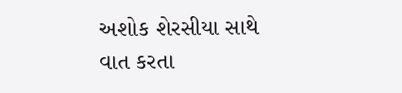અશોક શેરસીયા સાથે વાત કરતા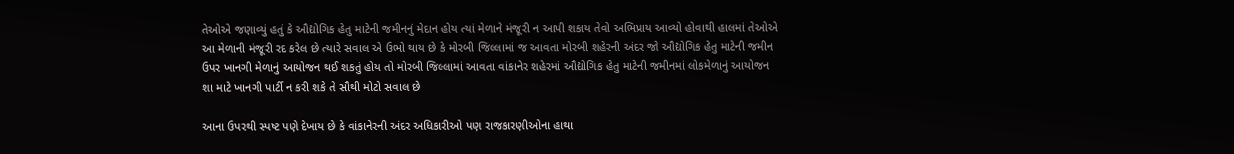તેઓએ જણાવ્યું હતું કે ઔદ્યોગિક હેતુ માટેની જમીનનું મેદાન હોય ત્યાં મેળાને મંજૂરી ન આપી શકાય તેવો અભિપ્રાય આવ્યો હોવાથી હાલમાં તેઓએ આ મેળાની મંજૂરી રદ કરેલ છે ત્યારે સવાલ એ ઉભો થાય છે કે મોરબી જિલ્લામાં જ આવતા મોરબી શહેરની અંદર જો ઔદ્યોગિક હેતુ માટેની જમીન ઉપર ખાનગી મેળાનું આયોજન થઈ શકતું હોય તો મોરબી જિલ્લામાં આવતા વાંકાનેર શહેરમાં ઔદ્યોગિક હેતુ માટેની જમીનમાં લોકમેળાનું આયોજન શા માટે ખાનગી પાર્ટી ન કરી શકે તે સૌથી મોટો સવાલ છે

આના ઉપરથી સ્પષ્ટ પણે દેખાય છે કે વાંકાનેરની અંદર અધિકારીઓ પણ રાજકારણીઓના હાથા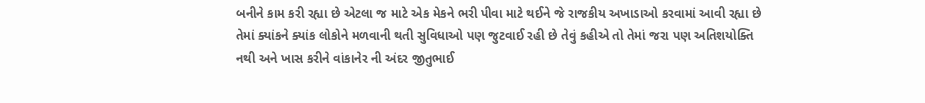બનીને કામ કરી રહ્યા છે એટલા જ માટે એક મેકને ભરી પીવા માટે થઈને જે રાજકીય અખાડાઓ કરવામાં આવી રહ્યા છે તેમાં ક્યાંકને ક્યાંક લોકોને મળવાની થતી સુવિધાઓ પણ જુટવાઈ રહી છે તેવું કહીએ તો તેમાં જરા પણ અતિશયોક્તિ નથી અને ખાસ કરીને વાંકાનેર ની અંદર જીતુભાઈ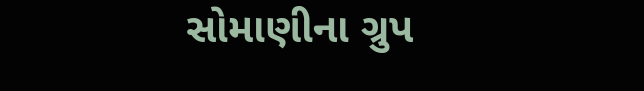સોમાણીના ગ્રુપ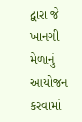દ્વારા જે ખાનગી મેળાનું આયોજન કરવામાં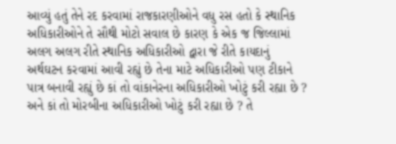આવ્યું હતું તેને રદ કરવામાં રાજકારણીઓને વધુ રસ હતો કે સ્થાનિક અધિકારીઓને તે સૌથી મોટો સવાલ છે કારણ કે એક જ જિલ્લામાં અલગ અલગ રીતે સ્થાનિક અધિકારીઓ દ્વારા જે રીતે કાયદાનું અર્થઘટન કરવામાં આવી રહ્યું છે તેના માટે અધિકારીઓ પણ ટીકાને પાત્ર બનાવી રહ્યું છે કાં તો વાંકાનેરના અધિકારીઓ ખોટું કરી રહ્યા છે ? અને કાં તો મોરબીના અધિકારીઓ ખોટું કરી રહ્યા છે ? તે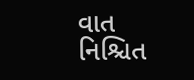વાત નિશ્ચિત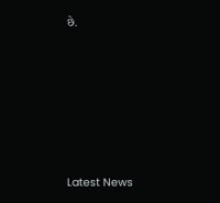છે.






Latest News